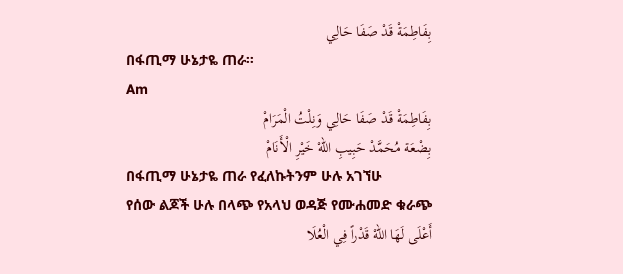بِفَاطِمَةْ قَدْ صَفَا حَالِي
በፋጢማ ሁኔታዬ ጠራ።
Am
بِفَاطِمَةْ قَدْ صَفَا حَالِي وَنِلْتُ الْمَرَامْ
بِضْعَة مُحَمَّدْ حَبِيبِ اللهْ خَيْرِ الْأَنَامْ
በፋጢማ ሁኔታዬ ጠራ የፈለኩትንም ሁሉ አገኘሁ
የሰው ልጆች ሁሉ በላጭ የአላህ ወዳጅ የሙሐመድ ቁራጭ
أَعْلَى لَهَا اللهْ قَدْراً فِي الْعُلَا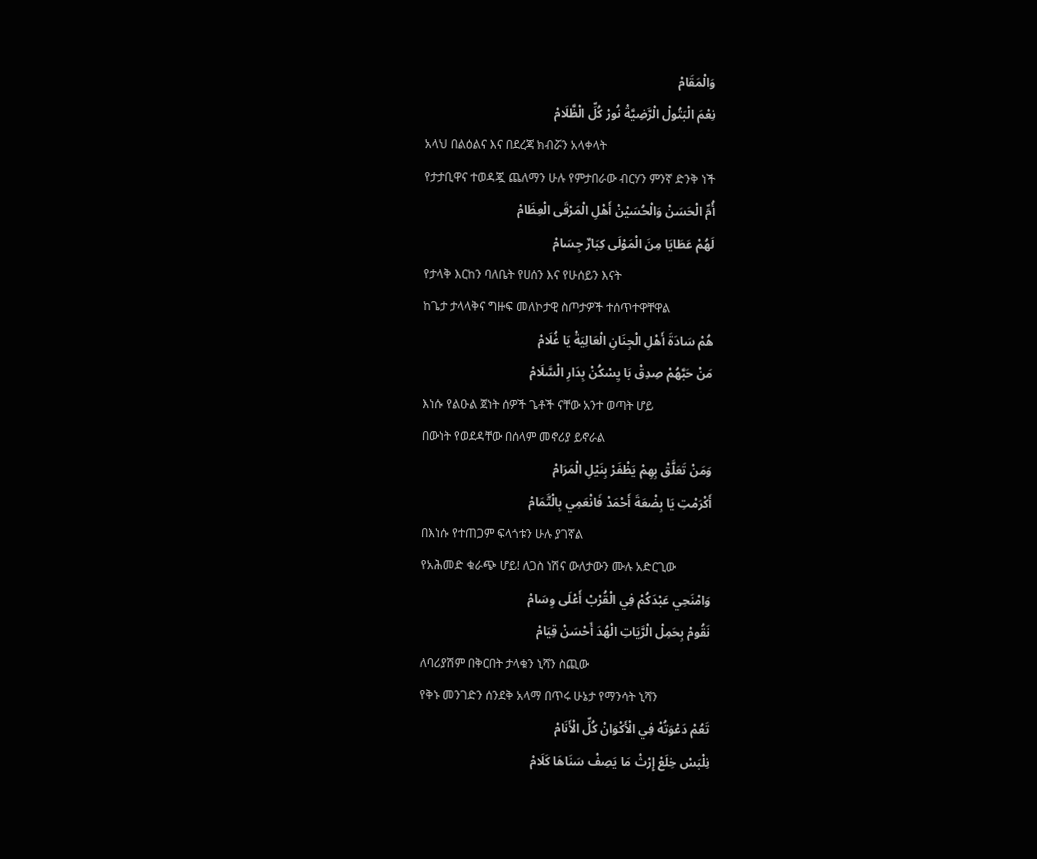وَالْمَقَامْ
نِعْمَ الْبَتُولْ الْرَّضِيَّةْ نُورْ كُلِّ الْظَّلَامْ
አላህ በልዕልና እና በደረጃ ክብሯን አላቀላት
የታታቢዋና ተወዳጇ ጨለማን ሁሉ የምታበራው ብርሃን ምንኛ ድንቅ ነች
أُمِّ الْحَسَنْ وَالْحُسَيْنْ أَهْلِ الْمَرْقَى الْعِظَامْ
لَهُمْ عَطَايَا مِنَ الْمَوْلَى كِبَارٌ جِسَامْ
የታላቅ እርከን ባለቤት የሀሰን እና የሁሰይን እናት
ከጌታ ታላላቅና ግዙፍ መለኮታዊ ስጦታዎች ተሰጥተዋቸዋል
هُمْ سَادَةَ أَهْلِ الْجِنَانِ الْعَالِيَةْ يَا غُلَامْ
مَنْ حَبَّهُمْ صِدِقْ بَا يِسْكُنْ بِدَارِ الْسَّلَامْ
እነሱ የልዑል ጀነት ሰዎች ጌቶች ናቸው አንተ ወጣት ሆይ
በውነት የወደዳቸው በሰላም መኖሪያ ይኖራል
وَمَنْ تَعَلَّقْ بِهِمْ يَظْفَرْ بِنَيْلِ الْمَرَامْ
أَكْرَمْتِ يَا بِضْعَةَ أَحْمَدْ فَانْعَمِي بِالْتَّمَامْ
በእነሱ የተጠጋም ፍላጎቱን ሁሉ ያገኛል
የአሕመድ ቁራጭ ሆይ! ለጋስ ነሽና ውለታውን ሙሉ አድርጊው
وَامْنَحِي عَبْدَكُمْ فِي الْقُرْبْ أَعْلَى وِسَامْ
نَقُومْ بِحَمِلْ الْرَّيَاتِ الْهُدَ أَحْسَنْ قِيَامْ
ለባሪያሽም በቅርበት ታላቁን ኒሻን ስጪው
የቅኑ መንገድን ሰንደቅ አላማ በጥሩ ሁኔታ የማንሳት ኒሻን
تَعُمْ دَعْوَتُهْ فِي الْأَكْوَانْ كُلِّ الْأَنَامْ
نِلْبَسْ خِلَعْ إِرْثْ مَا يَصِفْ سَنَاهَا كَلَامْ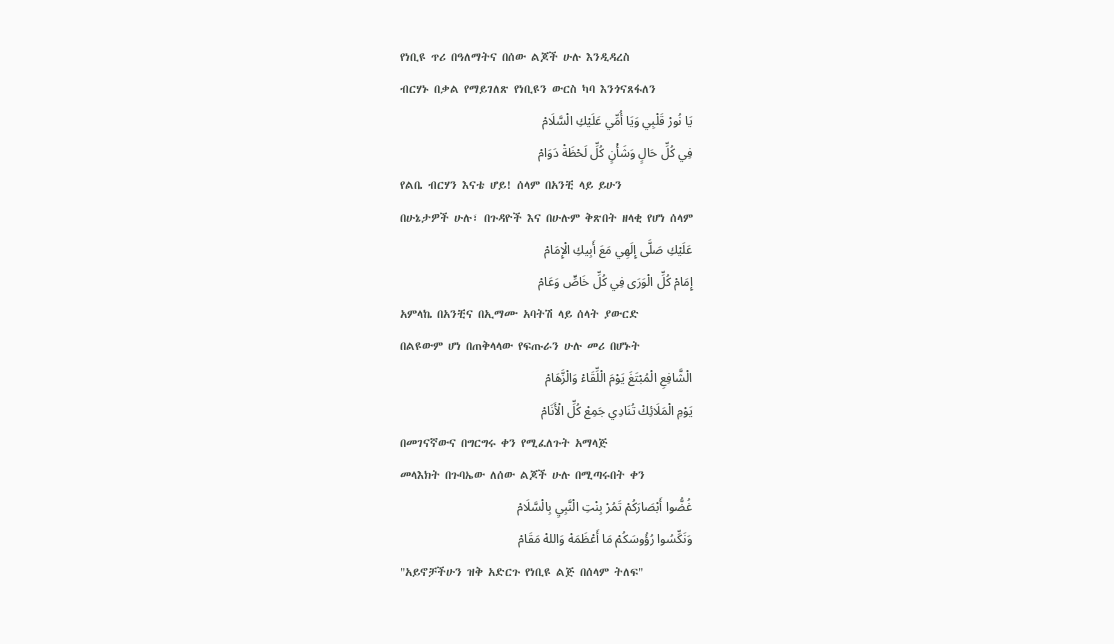የነቢዩ ጥሪ በዓለማትና በሰው ልጆች ሁሉ እንዲዳረስ
ብርሃኑ በቃል የማይገለጽ የነቢዩን ውርስ ካባ እንጎናጸፋለን
يَا نُورْ قَلْبِي وَيَا أُمِّي عَلَيْكِ الْسَّلَامْ
فِي كُلِّ حَالٍ وَشَأْنٍ كُلِّ لَحْظَةْ دَوَامْ
የልቤ ብርሃን እናቴ ሆይ! ሰላም በአንቺ ላይ ይሁን
በሁኔታዎች ሁሉ፣ በጉዳዮች እና በሁሉም ቅጽበት ዘላቂ የሆነ ሰላም
عَلَيْكِ صَلَّى إِلَهِي مَعَ أَبِيكِ الْإِمَامْ
إِمَامْ كُلِّ الْوَرَى فِي كُلِّ خَاصٍّ وَعَامْ
አምላኬ በአንቺና በኢማሙ አባትሽ ላይ ሰላት ያውርድ
በልዩውም ሆነ በጠቅላላው የፍጡራን ሁሉ መሪ በሆኑት
الْشَّافِعِ الْمُبْتَغَ يَوْمَ الْلِّقَاءْ وَالْزَّهَامْ
يَوْمِ الْمَلَائِكْ تُنَادِي جَمِعْ كُلِّ الْأَنَامْ
በመገናኛውና በግርግሩ ቀን የሚፈለጉት አማላጅ
መላእክት በጉባኤው ለሰው ልጆች ሁሉ በሚጣሩበት ቀን
غُضُّوا أَبْصَارَكُمْ تَمُرْ بِنْتِ الْنَّبِيِ بِالْسَّلَامْ
وَنَكِّسُوا رُؤُوسَكُمْ مَا أَعْظَمَهْ وَاللهْ مَقَامْ
"አይኖቻችሁን ዝቅ አድርጉ የነቢዩ ልጅ በሰላም ትለፍ"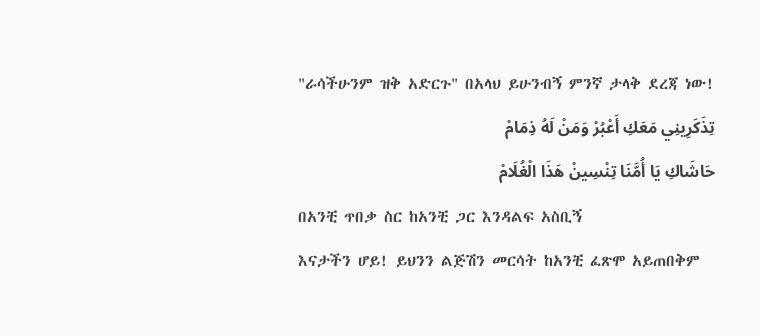"ራሳችሁንም ዝቅ አድርጉ" በአላህ ይሁንብኝ ምንኛ ታላቅ ደረጃ ነው!
تِذَكَرِينِي مَعَكِ أَعْبُرْ وَمَنْ لَهُ ذِمَامْ
حَاشَاكِ يَا أُمَّنَا تِنْسِينْ هَذَا الْغُلَامْ
በአንቺ ጥበቃ ስር ከአንቺ ጋር እንዳልፍ አስቢኝ
እናታችን ሆይ! ይህንን ልጅሽን መርሳት ከአንቺ ፈጽሞ አይጠበቅም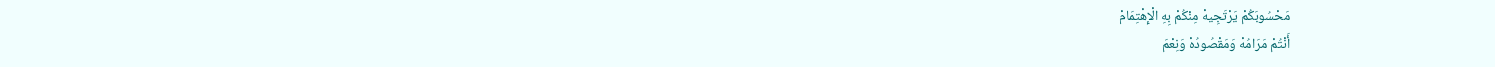مَحْسُوبَكُمْ يَرْتَجِيهْ مِنْكُمْ بِهِ الْإِهْتِمَامْ
أَنْتُمْ مَرَامُهْ وَمَقْصُودُهْ وَنِعْمَ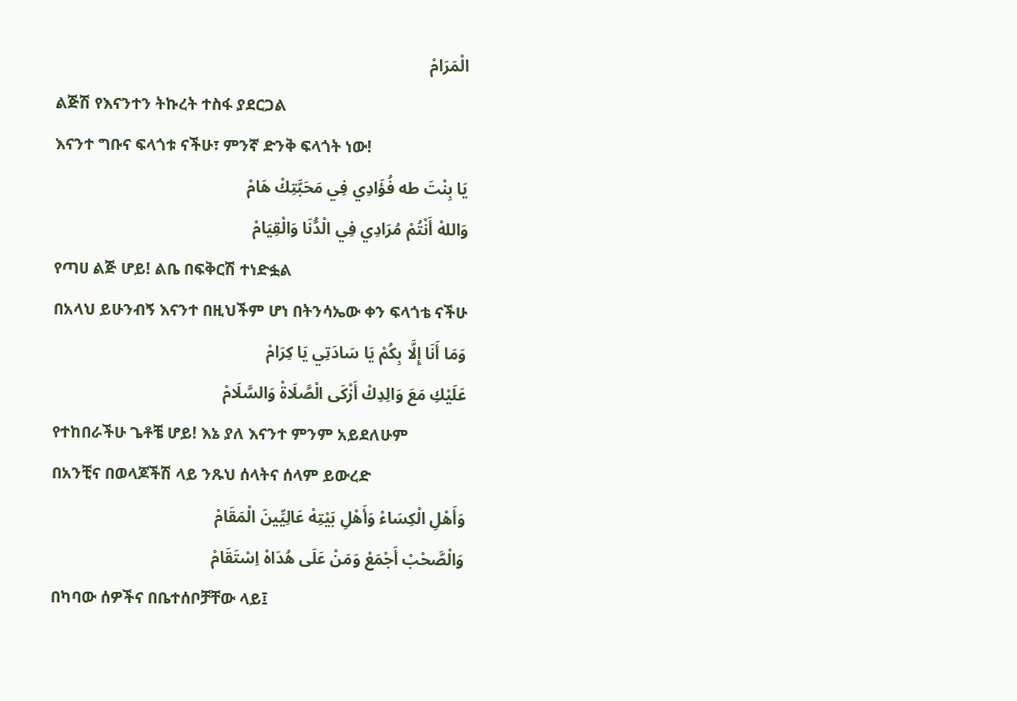الْمَرَامْ
ልጅሽ የእናንተን ትኩረት ተስፋ ያደርጋል
እናንተ ግቡና ፍላጎቱ ናችሁ፣ ምንኛ ድንቅ ፍላጎት ነው!
يَا بِنْتَ طه فُؤَادِي فِي مَحَبَّتِكْ هَامْ
وَاللهْ أَنْتُمْ مُرَادِي فِي الْدُّنَا وَالْقِيَامْ
የጣሀ ልጅ ሆይ! ልቤ በፍቅርሽ ተነድፏል
በአላህ ይሁንብኝ እናንተ በዚህችም ሆነ በትንሳኤው ቀን ፍላጎቴ ናችሁ
وَمَا أَنَا إِلَّا بِكُمْ يَا سَادَتِي يَا كِرَامْ
عَلَيْكِ مَعَ وَالِدِكْ أَزْكَى الْصَّلَاةْ وَالسَّلَامْ
የተከበራችሁ ጌቶቼ ሆይ! እኔ ያለ እናንተ ምንም አይደለሁም
በአንቺና በወላጆችሽ ላይ ንጹህ ሰላትና ሰላም ይውረድ
وَأَهْلِ الْكِسَاءْ وَأَهْلِ بَيْتِهْ عَالِيِّينَ الْمَقَامْ
وَالْصَّحْبْ أَجْمَعْ وَمَنْ عَلَى هُدَاهْ اِسْتَقَامْ
በካባው ሰዎችና በቤተሰቦቻቸው ላይ፤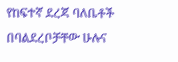የከፍተኛ ደረጃ ባለቤቶች
በባልደረቦቻቸው ሁሉና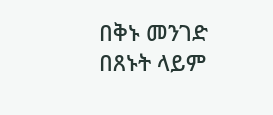በቅኑ መንገድ በጸኑት ላይም